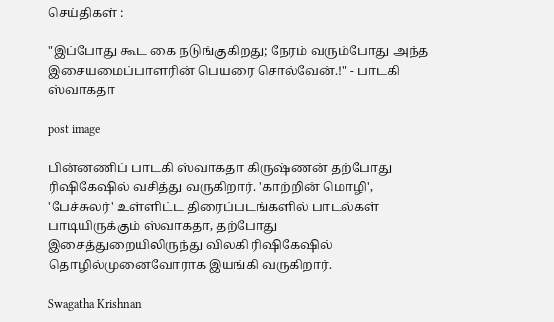செய்திகள் :

"இப்போது கூட கை நடுங்குகிறது; நேரம் வரும்போது அந்த இசையமைப்பாளரின் பெயரை சொல்வேன்.!" - பாடகி ஸ்வாகதா

post image

பின்னணிப் பாடகி ஸ்வாகதா கிருஷ்ணன் தற்போது ரிஷிகேஷில் வசித்து வருகிறார். 'காற்றின் மொழி', 'பேச்சுலர்' உள்ளிட்ட திரைப்படங்களில் பாடல்கள் பாடியிருக்கும் ஸ்வாகதா, தற்போது இசைத்துறையிலிருந்து விலகி ரிஷிகேஷில் தொழில்முனைவோராக இயங்கி வருகிறார்.

Swagatha Krishnan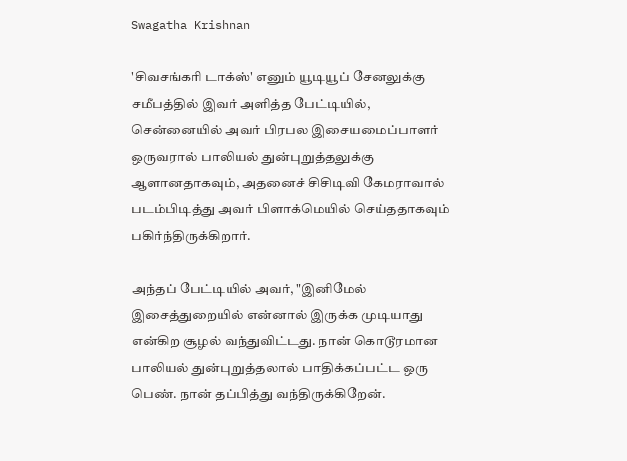Swagatha Krishnan

'சிவசங்கரி டாக்ஸ்' எனும் யூடியூப் சேனலுக்கு சமீபத்தில் இவர் அளித்த பேட்டியில், சென்னையில் அவர் பிரபல இசையமைப்பாளர் ஒருவரால் பாலியல் துன்புறுத்தலுக்கு ஆளானதாகவும், அதனைச் சிசிடிவி கேமராவால் படம்பிடித்து அவர் பிளாக்மெயில் செய்ததாகவும் பகிர்ந்திருக்கிறார்.

அந்தப் பேட்டியில் அவர், "இனிமேல் இசைத்துறையில் என்னால் இருக்க முடியாது என்கிற சூழல் வந்துவிட்டது. நான் கொடூரமான பாலியல் துன்புறுத்தலால் பாதிக்கப்பட்ட ஒரு பெண். நான் தப்பித்து வந்திருக்கிறேன்.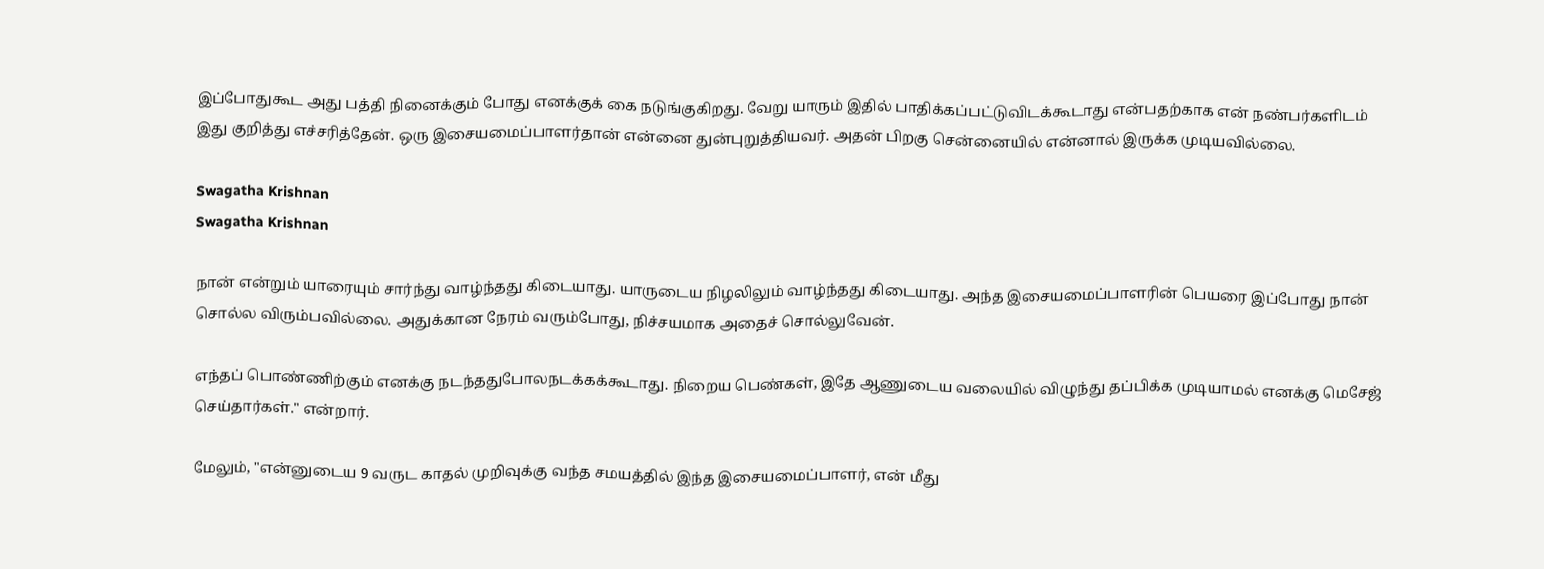இப்போதுகூட அது பத்தி நினைக்கும் போது எனக்குக் கை நடுங்குகிறது. வேறு யாரும் இதில் பாதிக்கப்பட்டுவிடக்கூடாது என்பதற்காக என் நண்பர்களிடம் இது குறித்து எச்சரித்தேன். ஒரு இசையமைப்பாளர்தான் என்னை துன்புறுத்தியவர். அதன் பிறகு சென்னையில் என்னால் இருக்க முடியவில்லை.

Swagatha Krishnan
Swagatha Krishnan

நான் என்றும் யாரையும் சார்ந்து வாழ்ந்தது கிடையாது. யாருடைய நிழலிலும் வாழ்ந்தது கிடையாது. அந்த இசையமைப்பாளரின் பெயரை இப்போது நான் சொல்ல விரும்பவில்லை. அதுக்கான நேரம் வரும்போது, நிச்சயமாக அதைச் சொல்லுவேன்.

எந்தப் பொண்ணிற்கும் எனக்கு நடந்ததுபோலநடக்கக்கூடாது. நிறைய பெண்கள், இதே ஆணுடைய வலையில் விழுந்து தப்பிக்க முடியாமல் எனக்கு மெசேஜ் செய்தார்கள்." என்றார்.

மேலும், "என்னுடைய 9 வருட காதல் முறிவுக்கு வந்த சமயத்தில் இந்த இசையமைப்பாளர், என் மீது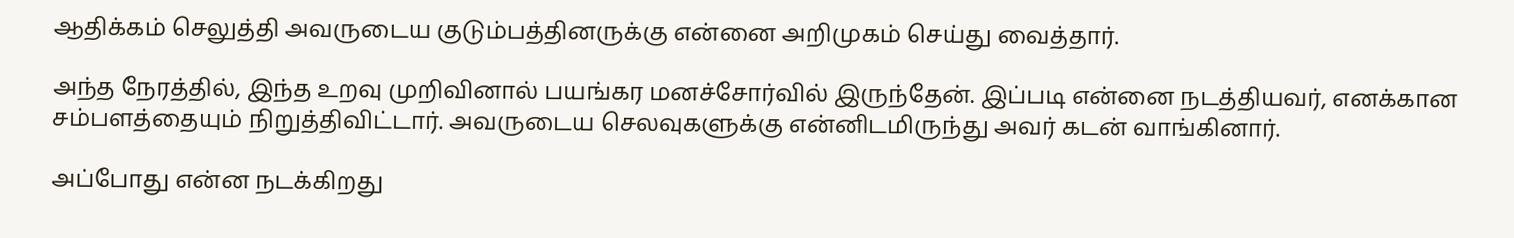ஆதிக்கம் செலுத்தி அவருடைய குடும்பத்தினருக்கு என்னை அறிமுகம் செய்து வைத்தார்.

அந்த நேரத்தில், இந்த உறவு முறிவினால் பயங்கர மனச்சோர்வில் இருந்தேன். இப்படி என்னை நடத்தியவர், எனக்கான சம்பளத்தையும் நிறுத்திவிட்டார். அவருடைய செலவுகளுக்கு என்னிடமிருந்து அவர் கடன் வாங்கினார்.

அப்போது என்ன நடக்கிறது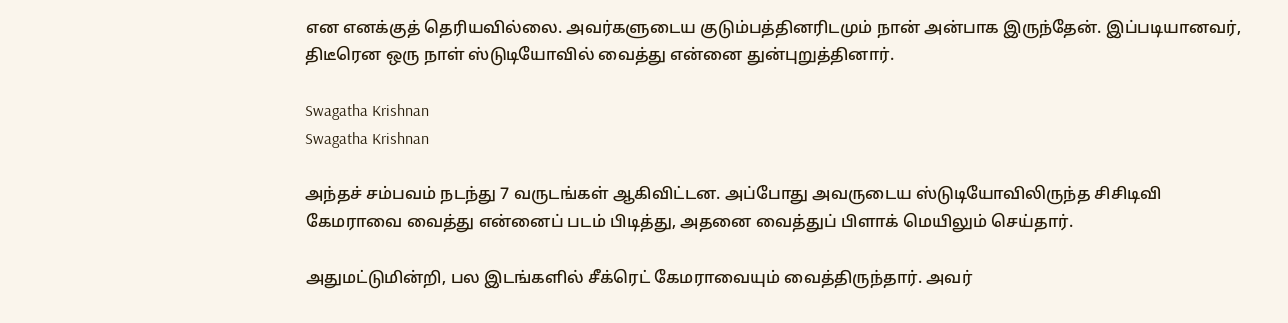என எனக்குத் தெரியவில்லை. அவர்களுடைய குடும்பத்தினரிடமும் நான் அன்பாக இருந்தேன். இப்படியானவர், திடீரென ஒரு நாள் ஸ்டுடியோவில் வைத்து என்னை துன்புறுத்தினார்.

Swagatha Krishnan
Swagatha Krishnan

அந்தச் சம்பவம் நடந்து 7 வருடங்கள் ஆகிவிட்டன. அப்போது அவருடைய ஸ்டுடியோவிலிருந்த சிசிடிவி கேமராவை வைத்து என்னைப் படம் பிடித்து, அதனை வைத்துப் பிளாக் மெயிலும் செய்தார்.

அதுமட்டுமின்றி, பல இடங்களில் சீக்ரெட் கேமராவையும் வைத்திருந்தார். அவர்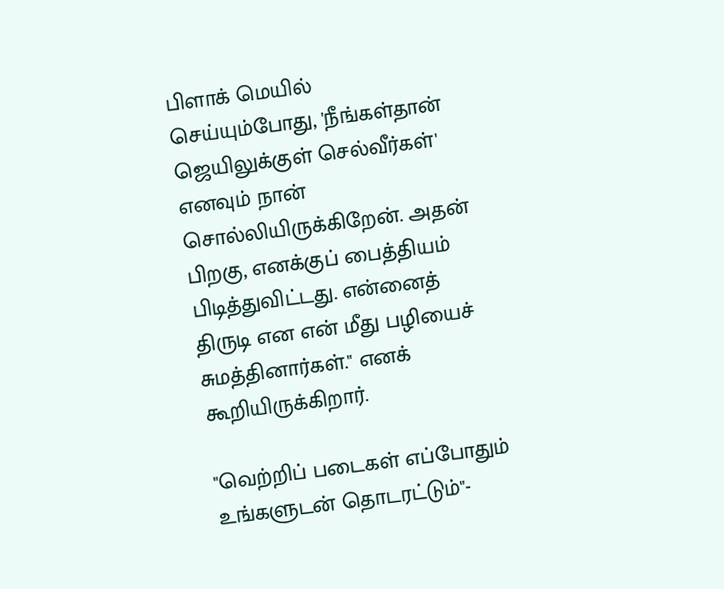பிளாக் மெயில் செய்யும்போது, 'நீங்கள்தான் ஜெயிலுக்குள் செல்வீர்கள்' எனவும் நான் சொல்லியிருக்கிறேன். அதன் பிறகு, எனக்குப் பைத்தியம் பிடித்துவிட்டது. என்னைத் திருடி என என் மீது பழியைச் சுமத்தினார்கள்." எனக் கூறியிருக்கிறார்.

"வெற்றிப் படைகள் எப்போதும் உங்களுடன் தொடரட்டும்"-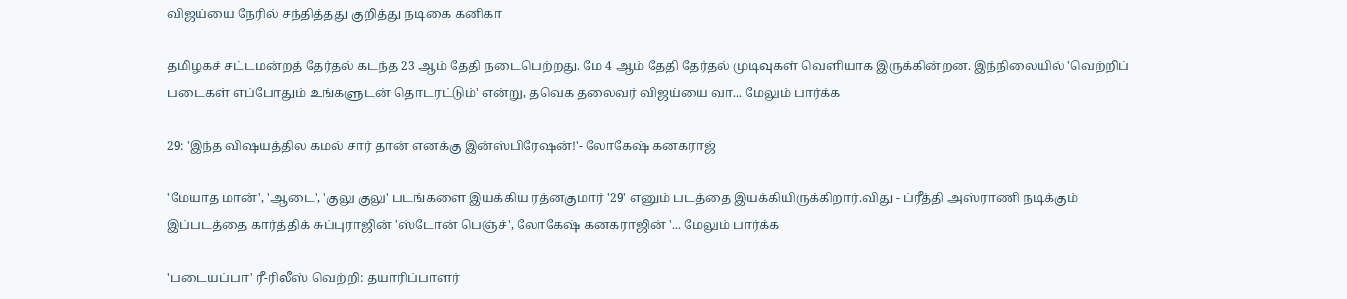விஜய்யை நேரில் சந்தித்தது குறித்து நடிகை கனிகா

தமிழகச் சட்டமன்றத் தேர்தல் கடந்த 23 ஆம் தேதி நடைபெற்றது. மே 4 ஆம் தேதி தேர்தல் முடிவுகள் வெளியாக இருக்கின்றன. இந்நிலையில் 'வெற்றிப் படைகள் எப்போதும் உங்களுடன் தொடரட்டும்' என்று, தவெக தலைவர் விஜய்யை வா... மேலும் பார்க்க

29: 'இந்த விஷயத்தில கமல் சார் தான் எனக்கு இன்ஸ்பிரேஷன்!'- லோகேஷ் கனகராஜ்

'மேயாத மான்', 'ஆடை', 'குலு குலு' படங்களை இயக்கிய ரத்னகுமார் '29' எனும் படத்தை இயக்கியிருக்கிறார்.விது - ப்ரீத்தி அஸ்ராணி நடிக்கும் இப்படத்தை கார்த்திக் சுப்புராஜின் 'ஸ்டோன் பெஞ்ச்', லோகேஷ் கனகராஜின் '... மேலும் பார்க்க

'படையப்பா' ரீ-ரிலீஸ் வெற்றி: தயாரிப்பாளர்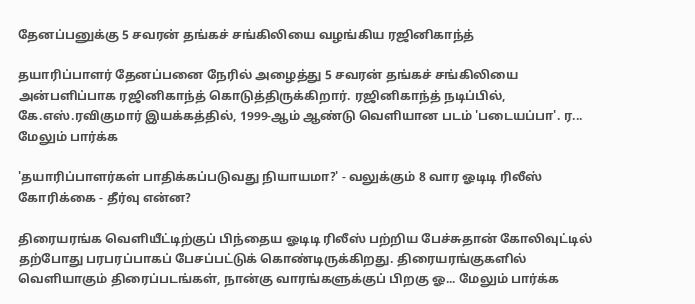தேனப்பனுக்கு 5 சவரன் தங்கச் சங்கிலியை வழங்கிய ரஜினிகாந்த்

தயாரிப்பாளர் தேனப்பனை நேரில் அழைத்து 5 சவரன் தங்கச் சங்கிலியை அன்பளிப்பாக ரஜினிகாந்த் கொடுத்திருக்கிறார். ரஜினிகாந்த் நடிப்பில், கே.எஸ்.ரவிகுமார் இயக்கத்தில், 1999-ஆம் ஆண்டு வெளியான படம் 'படையப்பா'. ர... மேலும் பார்க்க

'தயாரிப்பாளர்கள் பாதிக்கப்படுவது நியாயமா?' - வலுக்கும் 8 வார ஓடிடி ரிலீஸ் கோரிக்கை - தீர்வு என்ன?

திரையரங்க வெளியீட்டிற்குப் பிந்தைய ஓடிடி ரிலீஸ் பற்றிய பேச்சுதான் கோலிவுட்டில் தற்போது பரபரப்பாகப் பேசப்பட்டுக் கொண்டிருக்கிறது. திரையரங்குகளில் வெளியாகும் திரைப்படங்கள், நான்கு வாரங்களுக்குப் பிறகு ஓ... மேலும் பார்க்க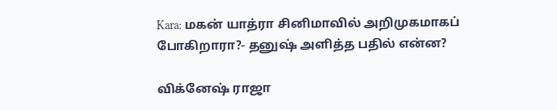Kara: மகன் யாத்ரா சினிமாவில் அறிமுகமாகப் போகிறாரா?- தனுஷ் அளித்த பதில் என்ன?

விக்னேஷ் ராஜா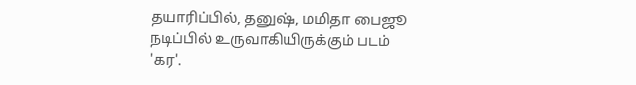தயாரிப்பில், தனுஷ், மமிதா பைஜூ நடிப்பில் உருவாகியிருக்கும் படம் 'கர'.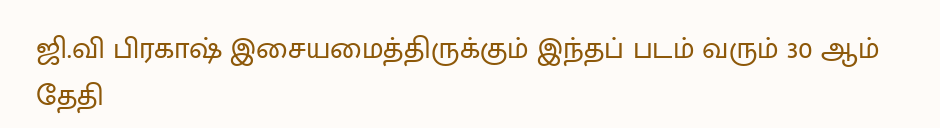ஜி.வி பிரகாஷ் இசையமைத்திருக்கும் இந்தப் படம் வரும் 30 ஆம் தேதி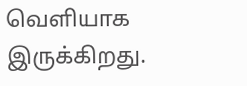வெளியாக இருக்கிறது.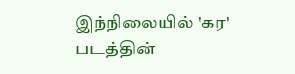இந்நிலையில் 'கர' படத்தின்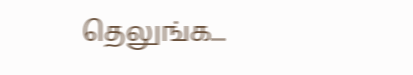தெலுங்க...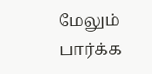மேலும் பார்க்க